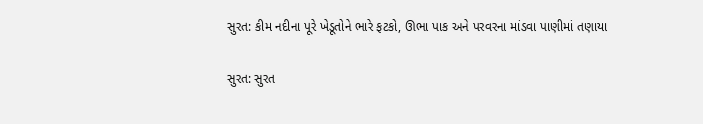સુરત: કીમ નદીના પૂરે ખેડૂતોને ભારે ફટકો, ઊભા પાક અને પરવરના માંડવા પાણીમાં તણાયા

સુરત: સુરત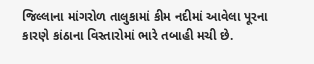જિલ્લાના માંગરોળ તાલુકામાં કીમ નદીમાં આવેલા પૂરના કારણે કાંઠાના વિસ્તારોમાં ભારે તબાહી મચી છે.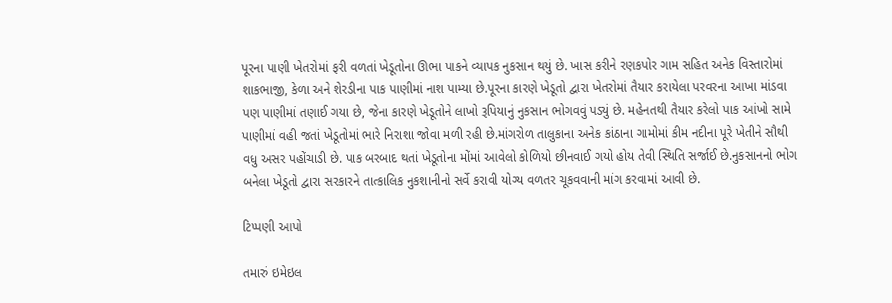પૂરના પાણી ખેતરોમાં ફરી વળતાં ખેડૂતોના ઊભા પાકને વ્યાપક નુકસાન થયું છે. ખાસ કરીને રણકપોર ગામ સહિત અનેક વિસ્તારોમાં શાકભાજી, કેળા અને શેરડીના પાક પાણીમાં નાશ પામ્યા છે.પૂરના કારણે ખેડૂતો દ્વારા ખેતરોમાં તૈયાર કરાયેલા પરવરના આખા માંડવા પણ પાણીમાં તણાઈ ગયા છે, જેના કારણે ખેડૂતોને લાખો રૂપિયાનું નુકસાન ભોગવવું પડ્યું છે. મહેનતથી તૈયાર કરેલો પાક આંખો સામે પાણીમાં વહી જતાં ખેડૂતોમાં ભારે નિરાશા જોવા મળી રહી છે.માંગરોળ તાલુકાના અનેક કાંઠાના ગામોમાં કીમ નદીના પૂરે ખેતીને સૌથી વધુ અસર પહોંચાડી છે. પાક બરબાદ થતાં ખેડૂતોના મોંમાં આવેલો કોળિયો છીનવાઈ ગયો હોય તેવી સ્થિતિ સર્જાઈ છે.નુકસાનનો ભોગ બનેલા ખેડૂતો દ્વારા સરકારને તાત્કાલિક નુકશાનીનો સર્વે કરાવી યોગ્ય વળતર ચૂકવવાની માંગ કરવામાં આવી છે.

ટિપ્પણી આપો

તમારું ઇમેઇલ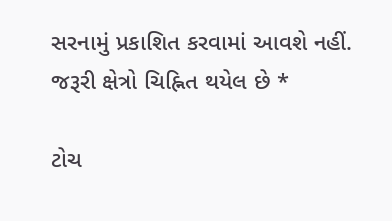સરનામું પ્રકાશિત કરવામાં આવશે નહીં. જરૂરી ક્ષેત્રો ચિહ્નિત થયેલ છે *

ટોચ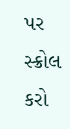પર સ્ક્રોલ કરો